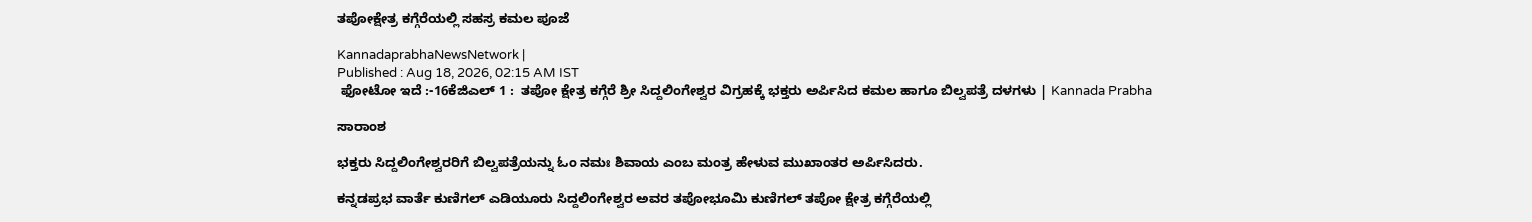ತಪೋಕ್ಷೇತ್ರ ಕಗ್ಗೆರೆಯಲ್ಲಿ ಸಹಸ್ರ ಕಮಲ ಪೂಜೆ

KannadaprabhaNewsNetwork |
Published : Aug 18, 2026, 02:15 AM IST
 ಫೋಟೋ ಇದೆ :-16ಕೆಜಿಎಲ್ 1 :  ತಪೋ ಕ್ಷೇತ್ರ ಕಗ್ಗೆರೆ ಶ್ರೀ ಸಿದ್ದಲಿಂಗೇಶ್ವರ ವಿಗ್ರಹಕ್ಕೆ ಭಕ್ತರು ಅರ್ಪಿಸಿದ ಕಮಲ ಹಾಗೂ ಬಿಲ್ವಪತ್ರೆ ದಳಗಳು | Kannada Prabha

ಸಾರಾಂಶ

ಭಕ್ತರು ಸಿದ್ದಲಿಂಗೇಶ್ವರರಿಗೆ ಬಿಲ್ವಪತ್ರೆಯನ್ನು ಓಂ ನಮಃ ಶಿವಾಯ ಎಂಬ ಮಂತ್ರ ಹೇಳುವ ಮುಖಾಂತರ ಅರ್ಪಿಸಿದರು.

ಕನ್ನಡಪ್ರಭ ವಾರ್ತೆ ಕುಣಿಗಲ್ ಎಡಿಯೂರು ಸಿದ್ದಲಿಂಗೇಶ್ವರ ಅವರ ತಪೋಭೂಮಿ ಕುಣಿಗಲ್ ತಪೋ ಕ್ಷೇತ್ರ ಕಗ್ಗೆರೆಯಲ್ಲಿ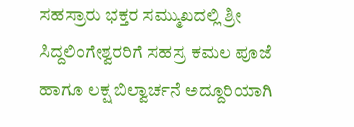ಸಹಸ್ರಾರು ಭಕ್ತರ ಸಮ್ಮುಖದಲ್ಲಿ ಶ್ರೀ ಸಿದ್ದಲಿಂಗೇಶ್ವರರಿಗೆ ಸಹಸ್ರ ಕಮಲ ಪೂಜೆ ಹಾಗೂ ಲಕ್ಷ ಬಿಲ್ವಾರ್ಚನೆ ಅದ್ದೂರಿಯಾಗಿ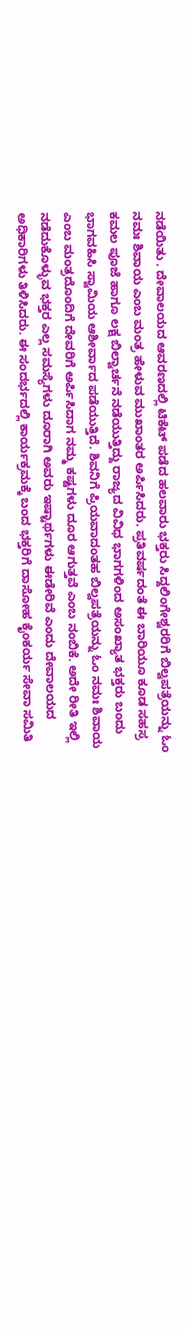ನಡೆಯಿತು . ದೇವಾಲಯದ ಆವರಣದಲ್ಲಿ ಟಿಕೆಟ್ ಪಡೆದ ಹಲವಾರು ಭಕ್ತರು ಸಿದ್ದಲಿಂಗೇಶ್ವರರಿಗೆ ಬಿಲ್ವಪತ್ರೆಯನ್ನು ಓಂ ನಮಃ ಶಿವಾಯ ಎಂಬ ಮಂತ್ರ ಹೇಳುವ ಮುಖಾಂತರ ಅರ್ಪಿಸಿದರು. ಪ್ರತಿವರ್ಷದಂತೆ ಈ ಬಾರಿಯೂ ಕೂಡ ಸಹಸ್ರ ಕಮಲ ಪೂಜೆ ಹಾಗೂ ಲಕ್ಷ ಬಿಲ್ವಾರ್ಚನೆ ನಡೆಯುತ್ತಿದ್ದು ರಾಜ್ಯದ ವಿವಿಧ ಭಾಗಗಳಿಂದ ಅಸಂಖ್ಯಾತ ಭಕ್ತರು ಬಂದು ಭಾಗವಹಿಸಿ ಸ್ವಾಮಿಯ ಆಶೀರ್ವಾದ ಪಡೆಯುತ್ತಿದೆ. ಶಿವನಿಗೆ ಪ್ರಿಯವಾದಂತಹ ಬಿಲ್ವಪತ್ರೆಯನ್ನು ಓಂ ನಮಃ ಶಿವಾಯ ಎಂಬ ಮಂತ್ರದೊಂದಿಗೆ ದೇವರಿಗೆ ಅರ್ಪಿಸಿದಾಗ ನಮ್ಮ ಕಷ್ಟಗಳು ದೂರ ಆಗುತ್ತವೆ ಎಂಬ ನಂಬಿಕೆ. ಅದೇ ರೀತಿ ಇಲ್ಲಿ ನಡೆದುಕೊಳ್ಳುವ ಭಕ್ತರ ಎಲ್ಲ ಸಮಸ್ಯೆಗಳು ದೂರಾಗಿ ಅವರು ಇಷ್ಟಾರ್ಥಗಳು ಈಡೇರಿವೆ ಎಂದು ದೇವಾಲಯದ ಅಧಿಕಾರಿಗಳು ತಿಳಿಸಿದರು. ಈ ಸಂದರ್ಭದಲ್ಲಿ ಕಾರ್ಯಕ್ರಮಕ್ಕೆ ಬಂದ ಭಕ್ತರಿಗೆ ದಾಸೋಹ ಕೈಂಕರ್ಯ ಸೇವಾ ಸಮಿತಿ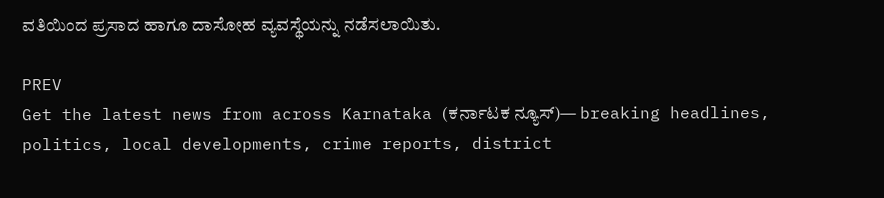ವತಿಯಿಂದ ಪ್ರಸಾದ ಹಾಗೂ ದಾಸೋಹ ವ್ಯವಸ್ಥೆಯನ್ನು ನಡೆಸಲಾಯಿತು.

PREV
Get the latest news from across Karnataka (ಕರ್ನಾಟಕ ನ್ಯೂಸ್)— breaking headlines, politics, local developments, crime reports, district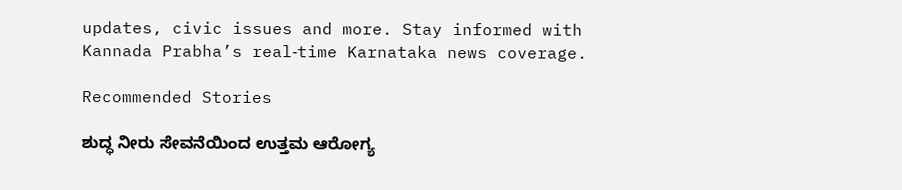updates, civic issues and more. Stay informed with Kannada Prabha’s real‑time Karnataka news coverage.

Recommended Stories

ಶುದ್ಧ ನೀರು ಸೇವನೆಯಿಂದ ಉತ್ತಮ ಆರೋಗ್ಯ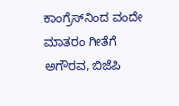ಕಾಂಗ್ರೆಸ್‌ನಿಂದ ವಂದೇ ಮಾತರಂ ಗೀತೆಗೆ ಅಗೌರವ, ಬಿಜೆಪಿ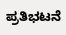ಪ್ರತಿಭಟನೆ